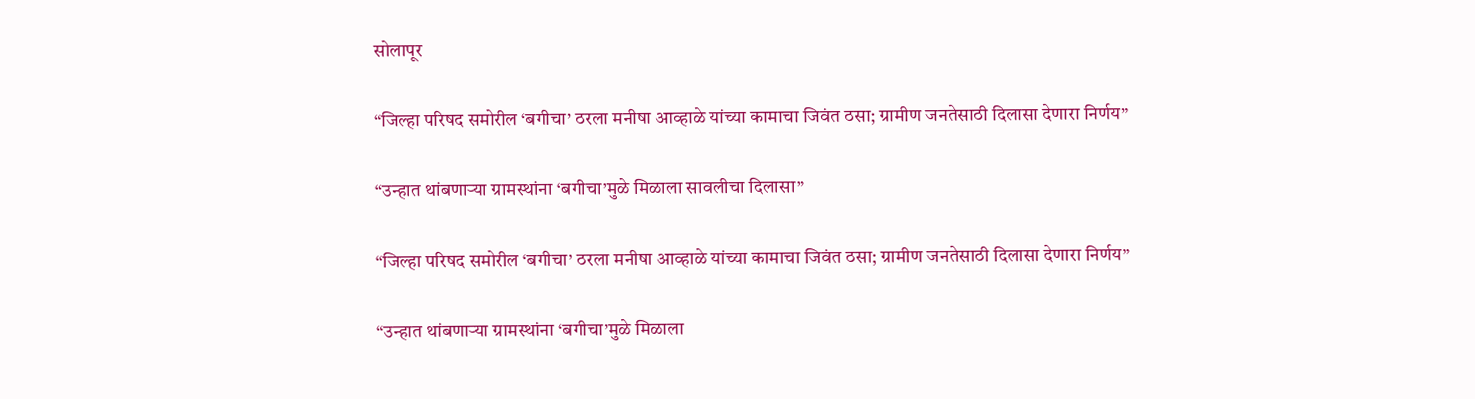सोलापूर

“जिल्हा परिषद समोरील ‘बगीचा’ ठरला मनीषा आव्हाळे यांच्या कामाचा जिवंत ठसा; ग्रामीण जनतेसाठी दिलासा देणारा निर्णय”

“उन्हात थांबणाऱ्या ग्रामस्थांना ‘बगीचा’मुळे मिळाला सावलीचा दिलासा”

“जिल्हा परिषद समोरील ‘बगीचा’ ठरला मनीषा आव्हाळे यांच्या कामाचा जिवंत ठसा; ग्रामीण जनतेसाठी दिलासा देणारा निर्णय”

“उन्हात थांबणाऱ्या ग्रामस्थांना ‘बगीचा’मुळे मिळाला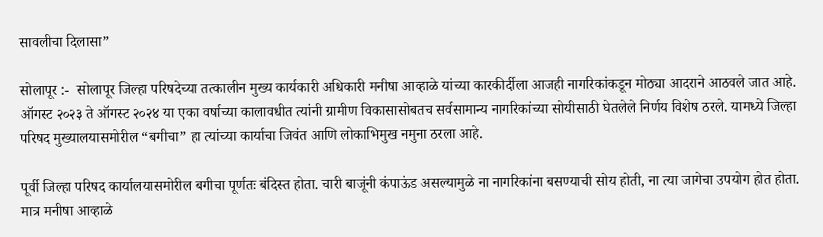सावलीचा दिलासा”

सोलापूर :-  सोलापूर जिल्हा परिषदेच्या तत्कालीन मुख्य कार्यकारी अधिकारी मनीषा आव्हाळे यांच्या कारकीर्दीला आजही नागरिकांकडून मोठ्या आदराने आठवले जात आहे. ऑगस्ट २०२३ ते ऑगस्ट २०२४ या एका वर्षाच्या कालावधीत त्यांनी ग्रामीण विकासासोबतच सर्वसामान्य नागरिकांच्या सोयीसाठी घेतलेले निर्णय विशेष ठरले. यामध्ये जिल्हा परिषद मुख्यालयासमोरील “बगीचा” हा त्यांच्या कार्याचा जिवंत आणि लोकाभिमुख नमुना ठरला आहे.

पूर्वी जिल्हा परिषद कार्यालयासमोरील बगीचा पूर्णतः बंदिस्त होता. चारी बाजूंनी कंपाऊंड असल्यामुळे ना नागरिकांना बसण्याची सोय होती, ना त्या जागेचा उपयोग होत होता. मात्र मनीषा आव्हाळे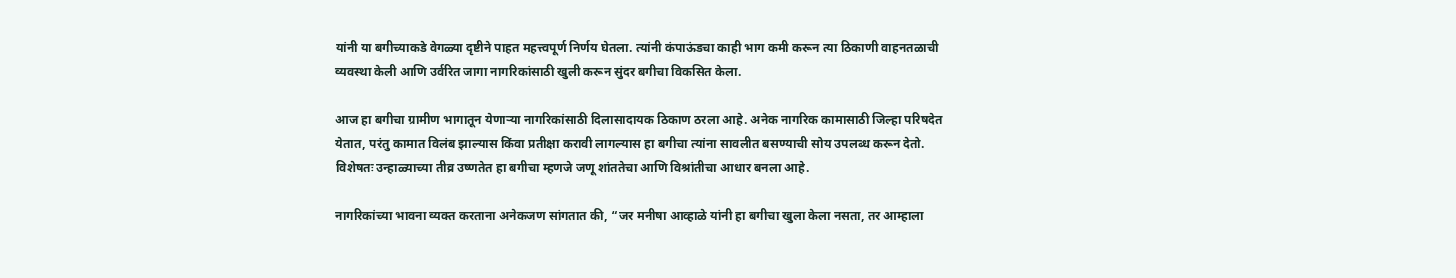यांनी या बगीच्याकडे वेगळ्या दृष्टीने पाहत महत्त्वपूर्ण निर्णय घेतला. त्यांनी कंपाऊंडचा काही भाग कमी करून त्या ठिकाणी वाहनतळाची व्यवस्था केली आणि उर्वरित जागा नागरिकांसाठी खुली करून सुंदर बगीचा विकसित केला.

आज हा बगीचा ग्रामीण भागातून येणाऱ्या नागरिकांसाठी दिलासादायक ठिकाण ठरला आहे. अनेक नागरिक कामासाठी जिल्हा परिषदेत येतात, परंतु कामात विलंब झाल्यास किंवा प्रतीक्षा करावी लागल्यास हा बगीचा त्यांना सावलीत बसण्याची सोय उपलब्ध करून देतो. विशेषतः उन्हाळ्याच्या तीव्र उष्णतेत हा बगीचा म्हणजे जणू शांततेचा आणि विश्रांतीचा आधार बनला आहे.

नागरिकांच्या भावना व्यक्त करताना अनेकजण सांगतात की, “जर मनीषा आव्हाळे यांनी हा बगीचा खुला केला नसता, तर आम्हाला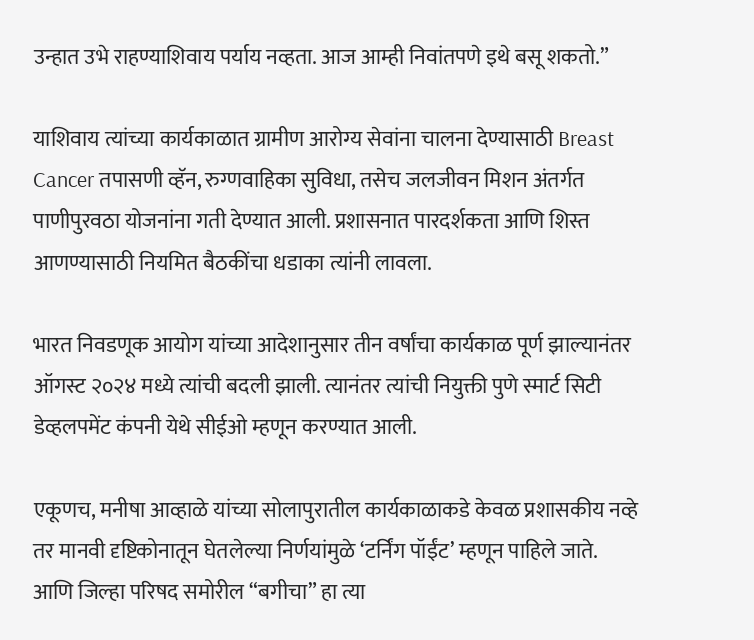उन्हात उभे राहण्याशिवाय पर्याय नव्हता. आज आम्ही निवांतपणे इथे बसू शकतो.”

याशिवाय त्यांच्या कार्यकाळात ग्रामीण आरोग्य सेवांना चालना देण्यासाठी Breast Cancer तपासणी व्हॅन, रुग्णवाहिका सुविधा, तसेच जलजीवन मिशन अंतर्गत पाणीपुरवठा योजनांना गती देण्यात आली. प्रशासनात पारदर्शकता आणि शिस्त आणण्यासाठी नियमित बैठकींचा धडाका त्यांनी लावला.

भारत निवडणूक आयोग यांच्या आदेशानुसार तीन वर्षांचा कार्यकाळ पूर्ण झाल्यानंतर ऑगस्ट २०२४ मध्ये त्यांची बदली झाली. त्यानंतर त्यांची नियुक्ती पुणे स्मार्ट सिटी डेव्हलपमेंट कंपनी येथे सीईओ म्हणून करण्यात आली.

एकूणच, मनीषा आव्हाळे यांच्या सोलापुरातील कार्यकाळाकडे केवळ प्रशासकीय नव्हे तर मानवी दृष्टिकोनातून घेतलेल्या निर्णयांमुळे ‘टर्निंग पॉईंट’ म्हणून पाहिले जाते. आणि जिल्हा परिषद समोरील “बगीचा” हा त्या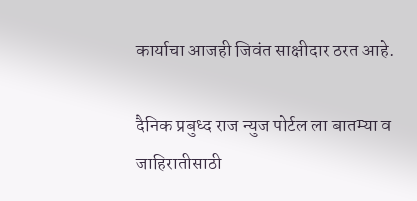कार्याचा आजही जिवंत साक्षीदार ठरत आहे.

दैनिक प्रबुध्द राज न्युज पोर्टल ला बातम्या व जाहिरातीसाठी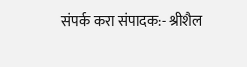संपर्क करा संपादक:- श्रीशैल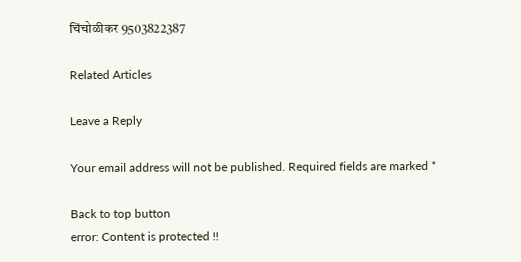चिंचोळीकर 9503822387

Related Articles

Leave a Reply

Your email address will not be published. Required fields are marked *

Back to top button
error: Content is protected !!